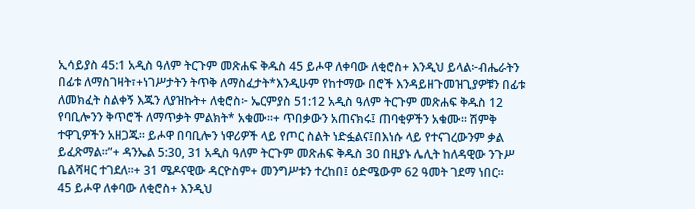ኢሳይያስ 45:1 አዲስ ዓለም ትርጉም መጽሐፍ ቅዱስ 45 ይሖዋ ለቀባው ለቂሮስ+ እንዲህ ይላል፦ብሔራትን በፊቱ ለማስገዛት፣+ነገሥታትን ትጥቅ ለማስፈታት*እንዲሁም የከተማው በሮች እንዳይዘጉመዝጊያዎቹን በፊቱ ለመክፈት ስልቀኝ እጁን ለያዝኩት+ ለቂሮስ፦ ኤርምያስ 51:12 አዲስ ዓለም ትርጉም መጽሐፍ ቅዱስ 12 የባቢሎንን ቅጥሮች ለማጥቃት ምልክት* አቁሙ።+ ጥበቃውን አጠናክሩ፤ ጠባቂዎችን አቁሙ። ሽምቅ ተዋጊዎችን አዘጋጁ። ይሖዋ በባቢሎን ነዋሪዎች ላይ የጦር ስልት ነድፏልና፤በእነሱ ላይ የተናገረውንም ቃል ይፈጽማል።”+ ዳንኤል 5:30, 31 አዲስ ዓለም ትርጉም መጽሐፍ ቅዱስ 30 በዚያኑ ሌሊት ከለዳዊው ንጉሥ ቤልሻዛር ተገደለ።+ 31 ሜዶናዊው ዳርዮስም+ መንግሥቱን ተረከበ፤ ዕድሜውም 62 ዓመት ገደማ ነበር።
45 ይሖዋ ለቀባው ለቂሮስ+ እንዲህ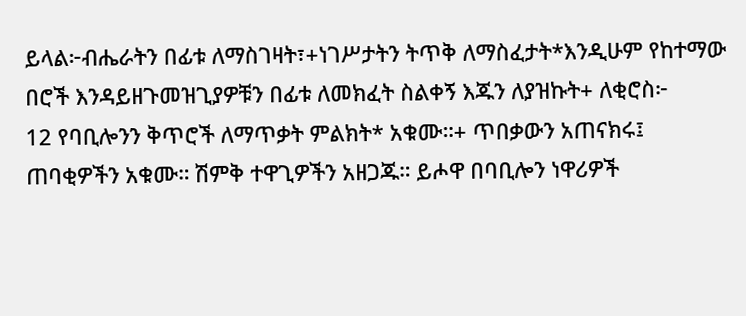ይላል፦ብሔራትን በፊቱ ለማስገዛት፣+ነገሥታትን ትጥቅ ለማስፈታት*እንዲሁም የከተማው በሮች እንዳይዘጉመዝጊያዎቹን በፊቱ ለመክፈት ስልቀኝ እጁን ለያዝኩት+ ለቂሮስ፦
12 የባቢሎንን ቅጥሮች ለማጥቃት ምልክት* አቁሙ።+ ጥበቃውን አጠናክሩ፤ ጠባቂዎችን አቁሙ። ሽምቅ ተዋጊዎችን አዘጋጁ። ይሖዋ በባቢሎን ነዋሪዎች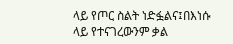ላይ የጦር ስልት ነድፏልና፤በእነሱ ላይ የተናገረውንም ቃል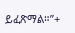ይፈጽማል።”+